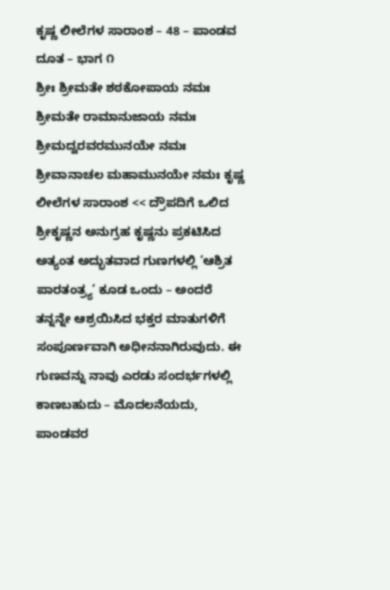ಕೃಷ್ಣ ಲೀಲೆಗಳ ಸಾರಾಂಶ – 48 – ಪಾಂಡವ ದೂತ – ಭಾಗ ೧
ಶ್ರೀಃ ಶ್ರೀಮತೇ ಶಠಕೋಪಾಯ ನಮಃ ಶ್ರೀಮತೇ ರಾಮಾನುಜಾಯ ನಮಃ ಶ್ರೀಮದ್ವರವರಮುನಯೇ ನಮಃ ಶ್ರೀವಾನಾಚಲ ಮಹಾಮುನಯೇ ನಮಃ ಕೃಷ್ಣ ಲೀಲೆಗಳ ಸಾರಾಂಶ << ದ್ರೌಪದಿಗೆ ಒಲಿದ ಶ್ರೀಕೃಷ್ಣನ ಅನುಗ್ರಹ ಕೃಷ್ಣನು ಪ್ರಕಟಿಸಿದ ಅತ್ಯಂತ ಅದ್ಭುತವಾದ ಗುಣಗಳಲ್ಲಿ ‘ಆಶ್ರಿತ ಪಾರತಂತ್ರ್ಯ’ ಕೂಡ ಒಂದು – ಅಂದರೆ ತನ್ನನ್ನೇ ಆಶ್ರಯಿಸಿದ ಭಕ್ತರ ಮಾತುಗಳಿಗೆ ಸಂಪೂರ್ಣವಾಗಿ ಅಧೀನನಾಗಿರುವುದು. ಈ ಗುಣವನ್ನು ನಾವು ಎರಡು ಸಂದರ್ಭಗಳಲ್ಲಿ ಕಾಣಬಹುದು – ಮೊದಲನೆಯದು, ಪಾಂಡವರ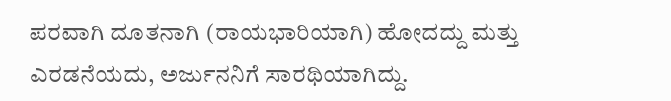ಪರವಾಗಿ ದೂತನಾಗಿ (ರಾಯಭಾರಿಯಾಗಿ) ಹೋದದ್ದು ಮತ್ತು ಎರಡನೆಯದು, ಅರ್ಜುನನಿಗೆ ಸಾರಥಿಯಾಗಿದ್ದು.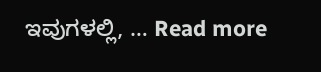ಇವುಗಳಲ್ಲಿ, … Read more